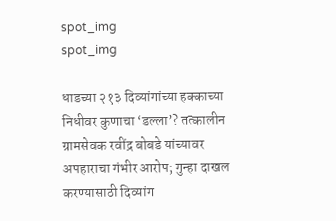spot_img
spot_img

धाडच्या २१३ दिव्यांगांच्या हक्काच्या निधीवर कुणाचा ‘डल्ला’? तत्कालीन ग्रामसेवक रवींद्र बोबडे यांच्यावर अपहाराचा गंभीर आरोप; गुन्हा दाखल करण्यासाठी दिव्यांग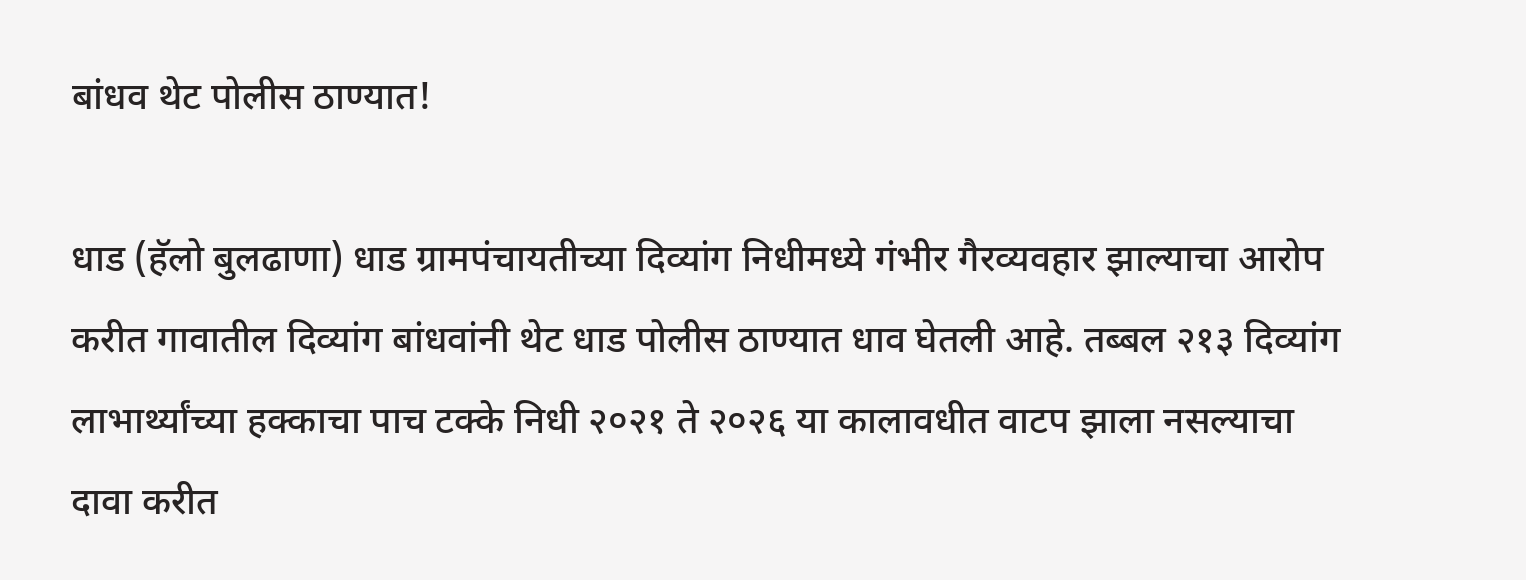बांधव थेट पोलीस ठाण्यात!

धाड (हॅलो बुलढाणा) धाड ग्रामपंचायतीच्या दिव्यांग निधीमध्ये गंभीर गैरव्यवहार झाल्याचा आरोप करीत गावातील दिव्यांग बांधवांनी थेट धाड पोलीस ठाण्यात धाव घेतली आहे. तब्बल २१३ दिव्यांग लाभार्थ्यांच्या हक्काचा पाच टक्के निधी २०२१ ते २०२६ या कालावधीत वाटप झाला नसल्याचा दावा करीत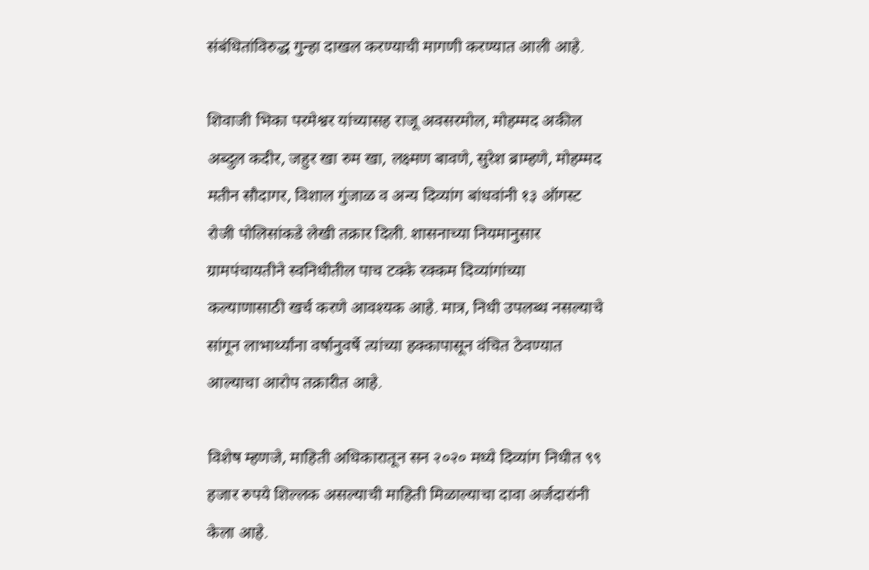संबंधितांविरुद्ध गुन्हा दाखल करण्याची मागणी करण्यात आली आहे.

शिवाजी भिका परमेश्वर यांच्यासह राजू अवसरमोल, मोहम्मद अकील अब्दुल कदीर, जहुर खा रुम खा, लक्ष्मण बावणे, सुरेश ब्राम्हणे, मोहम्मद मतीन सौदागर, विशाल गुंजाळ व अन्य दिव्यांग बांधवांनी १३ ऑगस्ट रोजी पोलिसांकडे लेखी तक्रार दिली. शासनाच्या नियमानुसार ग्रामपंचायतीने स्वनिधीतील पाच टक्के रक्कम दिव्यांगांच्या कल्याणासाठी खर्च करणे आवश्यक आहे. मात्र, निधी उपलब्ध नसल्याचे सांगून लाभार्थ्यांना वर्षानुवर्षे त्यांच्या हक्कापासून वंचित ठेवण्यात आल्याचा आरोप तक्रारीत आहे.

विशेष म्हणजे, माहिती अधिकारातून सन २०२० मध्ये दिव्यांग निधीत ९९ हजार रुपये शिल्लक असल्याची माहिती मिळाल्याचा दावा अर्जदारांनी केला आहे.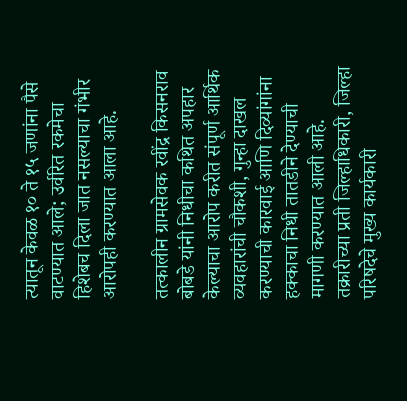त्यातून केवळ १० ते १५ जणांना पैसे वाटण्यात आले; उर्वरित रकमेचा हिशेबच दिला जात नसल्याचा गंभीर आरोपही करण्यात आला आहे.

तत्कालीन ग्रामसेवक रवींद्र किसनराव बोबडे यांनी निधीचा कथित अपहार केल्याचा आरोप करीत संपूर्ण आर्थिक व्यवहारांची चौकशी, गुन्हा दाखल करण्याची कारवाई आणि दिव्यांगांना हक्काचा निधी तातडीने देण्याची मागणी करण्यात आली आहे. तक्रारीच्या प्रती जिल्हाधिकारी, जिल्हा परिषदेचे मुख्य कार्यकारी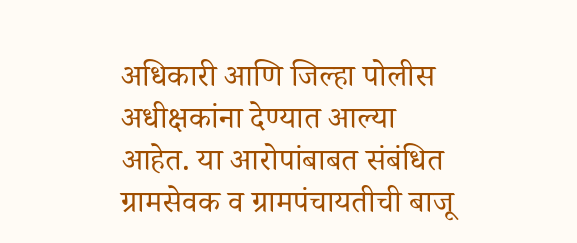अधिकारी आणि जिल्हा पोलीस अधीक्षकांना देण्यात आल्या आहेत. या आरोपांबाबत संबंधित ग्रामसेवक व ग्रामपंचायतीची बाजू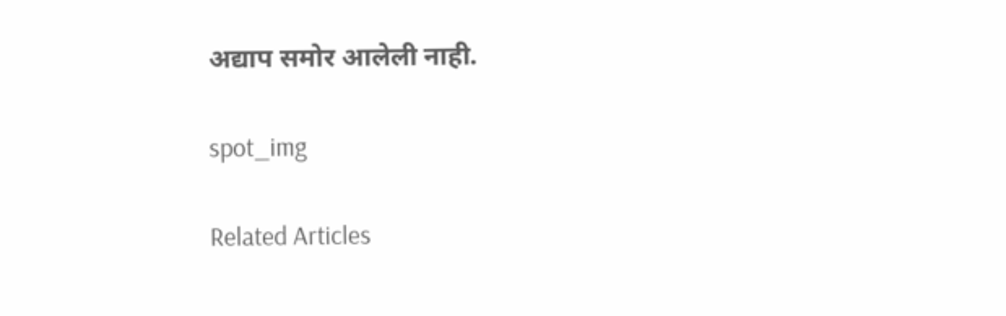अद्याप समोर आलेली नाही.

spot_img

Related Articles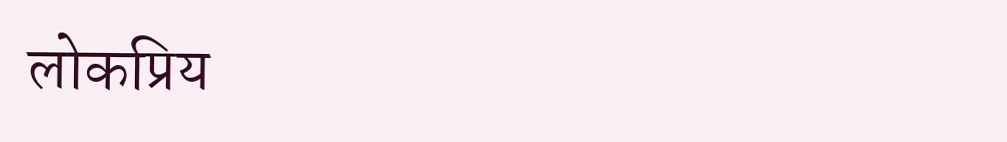लोकप्रिय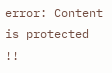error: Content is protected !!